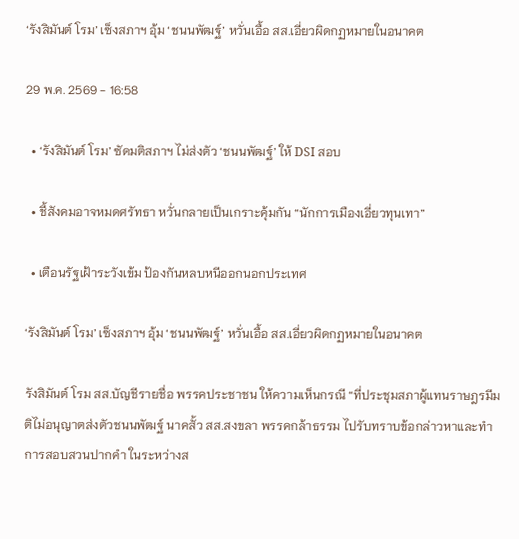‘รังสิมันต์ โรม’ เซ็งสภาฯ อุ้ม ‘ชนนพัฒฐ์’ หวั่นเอื้อ สส.เอี่ยวผิดกฏหมายในอนาคต

29 พ.ค. 2569 - 16:58

  • ‘รังสิมันต์ โรม’ ซัดมติสภาฯ ไม่ส่งตัว ‘ชนนพัฒฐ์’ ให้ DSI สอบ

  • ชี้สังคมอาจหมดศรัทธา หวั่นกลายเป็นเกราะคุ้มกัน “นักการเมืองเอี่ยวทุนเทา”

  • เตือนรัฐเฝ้าระวังเข้ม ป้องกันหลบหนีออกนอกประเทศ

‘รังสิมันต์ โรม’ เซ็งสภาฯ อุ้ม ‘ชนนพัฒฐ์’ หวั่นเอื้อ สส.เอี่ยวผิดกฏหมายในอนาคต

รังสิมันต์ โรม สส.บัญชีรายชื่อ พรรคประชาชน ให้ความเห็นกรณี “ที่ประชุมสภาผู้แทนราษฎรมีมติไม่อนุญาตส่งตัวชนนพัฒฐ์ นาคสั้ว สส.สงขลา พรรคกล้าธรรม ไปรับทราบข้อกล่าวหาและทำการสอบสวนปากคำ ในระหว่างส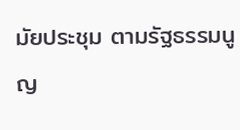มัยประชุม ตามรัฐธรรมนูญ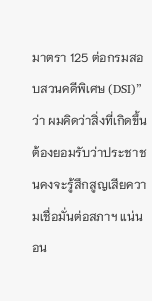มาตรา 125 ต่อกรมสอบสวนคดีพิเศษ (DSI)” ว่า ผมคิดว่าสิ่งที่เกิดขึ้น ต้องยอมรับว่าประชาชนคงจะรู้สึกสูญเสียความเชื่อมั่นต่อสภาฯ แน่นอน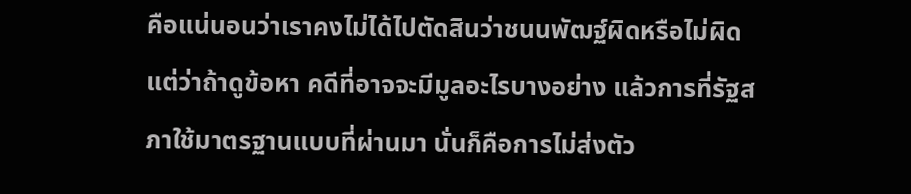คือแน่นอนว่าเราคงไม่ได้ไปตัดสินว่าชนนพัฒฐ์ผิดหรือไม่ผิด แต่ว่าถ้าดูข้อหา คดีที่อาจจะมีมูลอะไรบางอย่าง แล้วการที่รัฐสภาใช้มาตรฐานแบบที่ผ่านมา นั่นก็คือการไม่ส่งตัว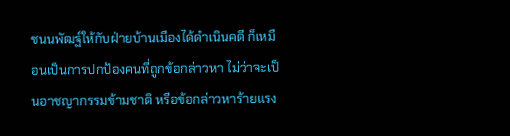ชนนพัฒฐ์ให้กับฝ่ายบ้านเมืองได้ดำเนินคดี ก็เหมือนเป็นการปกป้องคนที่ถูกข้อกล่าวหา ไม่ว่าจะเป็นอาชญากรรมข้ามชาติ หรือข้อกล่าวหาร้ายแรง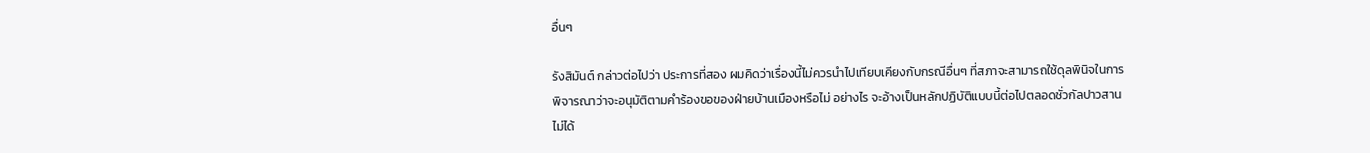อื่นๆ

รังสิมันต์ กล่าวต่อไปว่า ประการที่สอง ผมคิดว่าเรื่องนี้ไม่ควรนำไปเทียบเคียงกับกรณีอื่นๆ ที่สภาจะสามารถใช้ดุลพินิจในการพิจารณาว่าจะอนุมัติตามคำร้องขอของฝ่ายบ้านเมืองหรือไม่ อย่างไร จะอ้างเป็นหลักปฏิบัติแบบนี้ต่อไปตลอดชั่วกัลปาวสานไม่ได้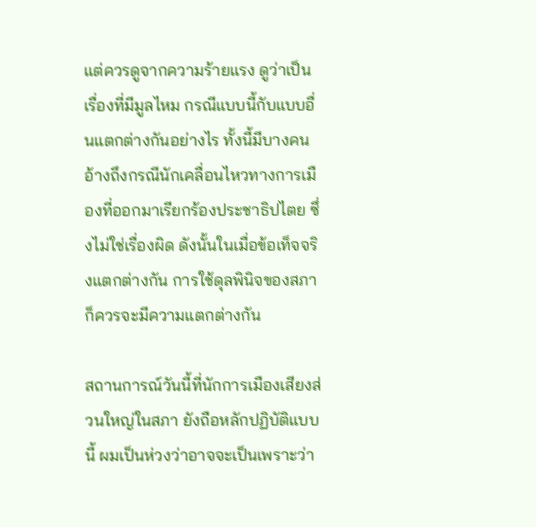แต่ควรดูจากความร้ายแรง ดูว่าเป็นเรื่องที่มีมูลไหม กรณีแบบนี้กับแบบอื่นแตกต่างกันอย่างไร ทั้งนี้มีบางคนอ้างถึงกรณีนักเคลื่อนไหวทางการเมืองที่ออกมาเรียกร้องประชาธิปไตย ซึ่งไม่ใช่เรื่องผิด ดังนั้นในเมื่อข้อเท็จจริงแตกต่างกัน การใช้ดุลพินิจของสภาก็ควรจะมีความแตกต่างกัน

สถานการณ์วันนี้ที่นักการเมืองเสียงส่วนใหญ่ในสภา ยังถือหลักปฏิบัติแบบนี้ ผมเป็นห่วงว่าอาจจะเป็นเพราะว่า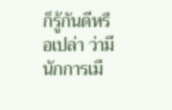ก็รู้กันดีหรือเปล่า ว่ามีนักการเมื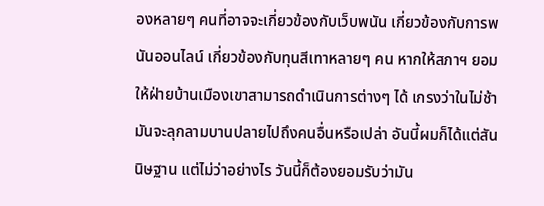องหลายๆ คนที่อาจจะเกี่ยวข้องกับเว็บพนัน เกี่ยวข้องกับการพนันออนไลน์ เกี่ยวข้องกับทุนสีเทาหลายๆ คน หากให้สภาฯ ยอมให้ฝ่ายบ้านเมืองเขาสามารถดำเนินการต่างๆ ได้ เกรงว่าในไม่ช้า มันจะลุกลามบานปลายไปถึงคนอื่นหรือเปล่า อันนี้ผมก็ได้แต่สันนิษฐาน แต่ไม่ว่าอย่างไร วันนี้ก็ต้องยอมรับว่ามัน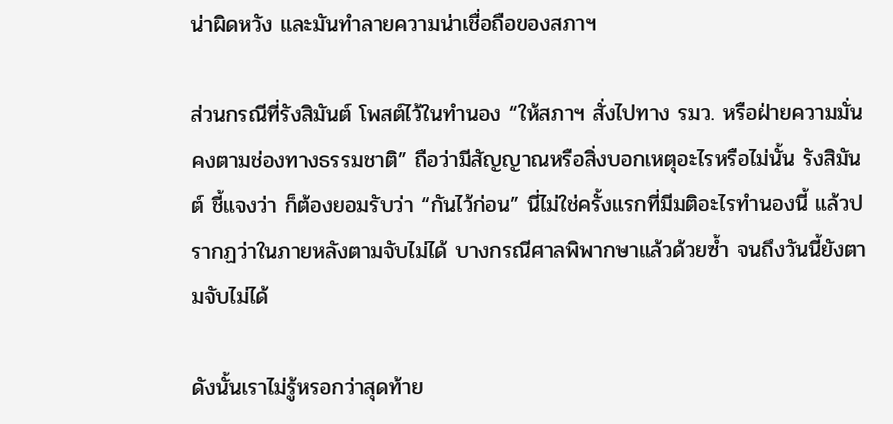น่าผิดหวัง และมันทำลายความน่าเชื่อถือของสภาฯ

ส่วนกรณีที่รังสิมันต์ โพสต์ไว้ในทำนอง “ให้สภาฯ สั่งไปทาง รมว. หรือฝ่ายความมั่นคงตามช่องทางธรรมชาติ” ถือว่ามีสัญญาณหรือสิ่งบอกเหตุอะไรหรือไม่นั้น รังสิมันต์ ชี้แจงว่า ก็ต้องยอมรับว่า “กันไว้ก่อน” นี่ไม่ใช่ครั้งแรกที่มีมติอะไรทำนองนี้ แล้วปรากฏว่าในภายหลังตามจับไม่ได้ บางกรณีศาลพิพากษาแล้วด้วยซ้ำ จนถึงวันนี้ยังตามจับไม่ได้

ดังนั้นเราไม่รู้หรอกว่าสุดท้าย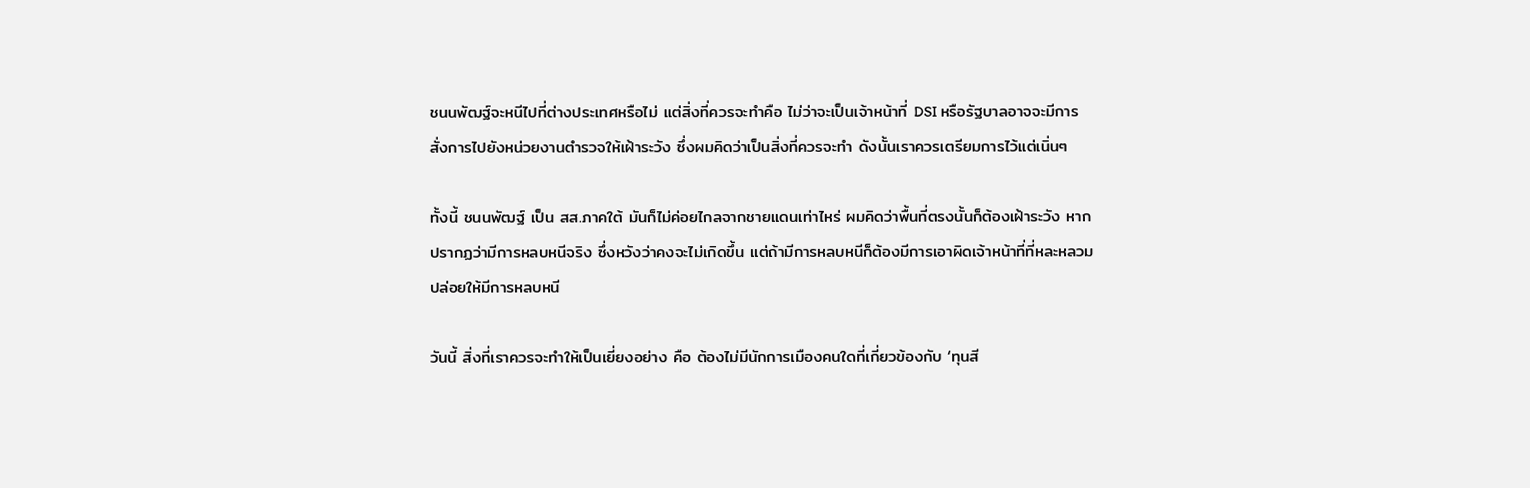ชนนพัฒฐ์จะหนีไปที่ต่างประเทศหรือไม่ แต่สิ่งที่ควรจะทำคือ ไม่ว่าจะเป็นเจ้าหน้าที่ DSI หรือรัฐบาลอาจจะมีการสั่งการไปยังหน่วยงานตำรวจให้เฝ้าระวัง ซึ่งผมคิดว่าเป็นสิ่งที่ควรจะทำ ดังนั้นเราควรเตรียมการไว้แต่เนิ่นๆ

ทั้งนี้ ชนนพัฒฐ์ เป็น สส.ภาคใต้ มันก็ไม่ค่อยไกลจากชายแดนเท่าไหร่ ผมคิดว่าพื้นที่ตรงนั้นก็ต้องเฝ้าระวัง หากปรากฏว่ามีการหลบหนีจริง ซึ่งหวังว่าคงจะไม่เกิดขึ้น แต่ถ้ามีการหลบหนีก็ต้องมีการเอาผิดเจ้าหน้าที่ที่หละหลวมปล่อยให้มีการหลบหนี

วันนี้ สิ่งที่เราควรจะทำให้เป็นเยี่ยงอย่าง คือ ต้องไม่มีนักการเมืองคนใดที่เกี่ยวข้องกับ ‘ทุนสี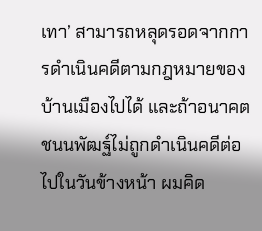เทา’ สามารถหลุดรอดจากการดำเนินคดีตามกฎหมายของบ้านเมืองไปได้ และถ้าอนาคตชนนพัฒฐ์ไม่ถูกดำเนินคดีต่อไปในวันข้างหน้า ผมคิด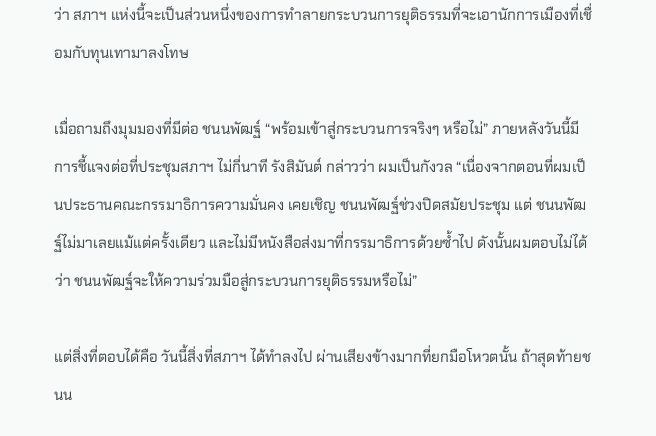ว่า สภาฯ แห่งนี้จะเป็นส่วนหนึ่งของการทำลายกระบวนการยุติธรรมที่จะเอานักการเมืองที่เชื่อมกับทุนเทามาลงโทษ

เมื่อถามถึงมุมมองที่มีต่อ ชนนพัฒฐ์ “พร้อมเข้าสู่กระบวนการจริงๆ หรือไม่” ภายหลังวันนี้มีการชี้แจงต่อที่ประชุมสภาฯ ไม่กี่นาที รังสิมันต์ กล่าวว่า ผมเป็นกังวล “เนื่องจากตอนที่ผมเป็นประธานคณะกรรมาธิการความมั่นคง เคยเชิญ ชนนพัฒฐ์ช่วงปิดสมัยประชุม แต่ ชนนพัฒฐ์ไม่มาเลยแม้แต่ครั้งเดียว และไม่มีหนังสือส่งมาที่กรรมาธิการด้วยซ้ำไป ดังนั้นผมตอบไม่ได้ว่า ชนนพัฒฐ์จะให้ความร่วมมือสู่กระบวนการยุติธรรมหรือไม่”

แต่สิ่งที่ตอบได้คือ วันนี้สิ่งที่สภาฯ ได้ทำลงไป ผ่านเสียงข้างมากที่ยกมือโหวตนั้น ถ้าสุดท้ายชนน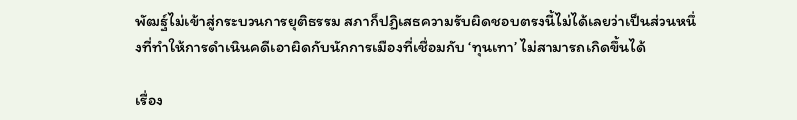พัฒฐ์ไม่เข้าสู่กระบวนการยุติธรรม สภาก็ปฏิเสธความรับผิดชอบตรงนี้ไม่ได้เลยว่าเป็นส่วนหนึ่งที่ทำให้การดำเนินคดีเอาผิดกับนักการเมืองที่เชื่อมกับ ‘ทุนเทา’ ไม่สามารถเกิดขึ้นได้

เรื่อง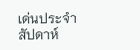เด่นประจำสัปดาห์